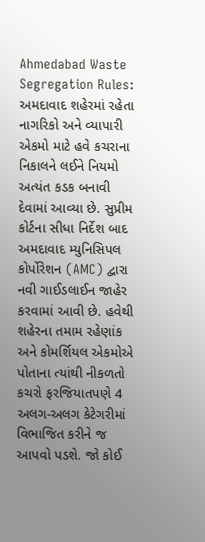Ahmedabad Waste Segregation Rules: અમદાવાદ શહેરમાં રહેતા નાગરિકો અને વ્યાપારી એકમો માટે હવે કચરાના નિકાલને લઈને નિયમો અત્યંત કડક બનાવી દેવામાં આવ્યા છે. સુપ્રીમ કોર્ટના સીધા નિર્દેશ બાદ અમદાવાદ મ્યુનિસિપલ કોર્પોરેશન (AMC) દ્વારા નવી ગાઈડલાઈન જાહેર કરવામાં આવી છે. હવેથી શહેરના તમામ રહેણાંક અને કોમર્શિયલ એકમોએ પોતાના ત્યાંથી નીકળતો કચરો ફરજિયાતપણે 4 અલગ-અલગ કેટેગરીમાં વિભાજિત કરીને જ આપવો પડશે. જો કોઈ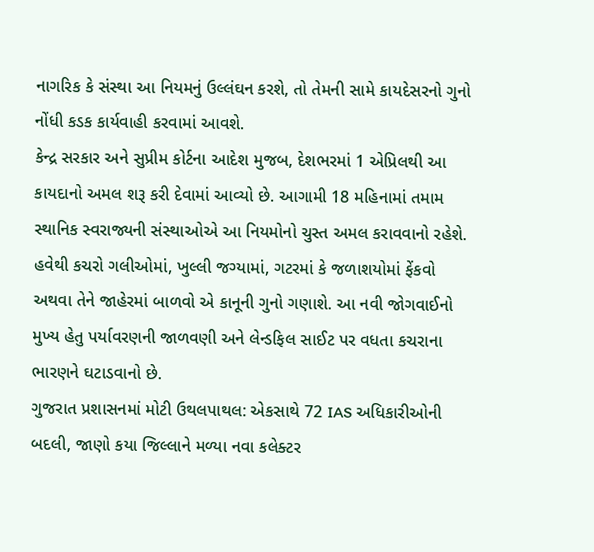નાગરિક કે સંસ્થા આ નિયમનું ઉલ્લંઘન કરશે, તો તેમની સામે કાયદેસરનો ગુનો નોંધી કડક કાર્યવાહી કરવામાં આવશે.
કેન્દ્ર સરકાર અને સુપ્રીમ કોર્ટના આદેશ મુજબ, દેશભરમાં 1 એપ્રિલથી આ કાયદાનો અમલ શરૂ કરી દેવામાં આવ્યો છે. આગામી 18 મહિનામાં તમામ સ્થાનિક સ્વરાજ્યની સંસ્થાઓએ આ નિયમોનો ચુસ્ત અમલ કરાવવાનો રહેશે. હવેથી કચરો ગલીઓમાં, ખુલ્લી જગ્યામાં, ગટરમાં કે જળાશયોમાં ફેંકવો અથવા તેને જાહેરમાં બાળવો એ કાનૂની ગુનો ગણાશે. આ નવી જોગવાઈનો મુખ્ય હેતુ પર્યાવરણની જાળવણી અને લેન્ડફિલ સાઈટ પર વધતા કચરાના ભારણને ઘટાડવાનો છે.
ગુજરાત પ્રશાસનમાં મોટી ઉથલપાથલ: એકસાથે 72 IAS અધિકારીઓની બદલી, જાણો કયા જિલ્લાને મળ્યા નવા કલેક્ટર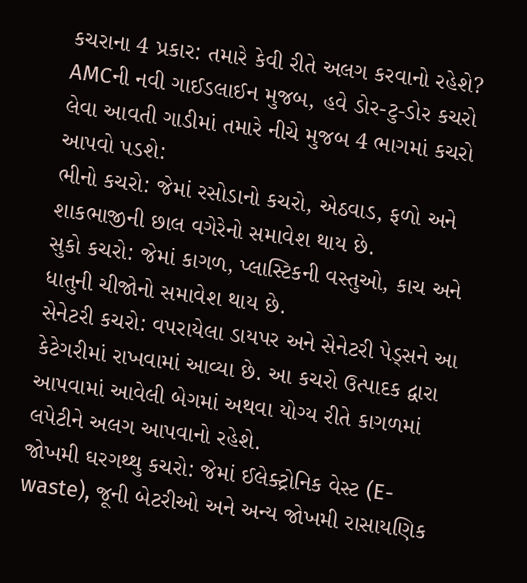કચરાના 4 પ્રકાર: તમારે કેવી રીતે અલગ કરવાનો રહેશે?
AMCની નવી ગાઈડલાઈન મુજબ, હવે ડોર-ટુ-ડોર કચરો લેવા આવતી ગાડીમાં તમારે નીચે મુજબ 4 ભાગમાં કચરો આપવો પડશે:
ભીનો કચરો: જેમાં રસોડાનો કચરો, એઠવાડ, ફળો અને શાકભાજીની છાલ વગેરેનો સમાવેશ થાય છે.
સુકો કચરો: જેમાં કાગળ, પ્લાસ્ટિકની વસ્તુઓ, કાચ અને ધાતુની ચીજોનો સમાવેશ થાય છે.
સેનેટરી કચરો: વપરાયેલા ડાયપર અને સેનેટરી પેડ્સને આ કેટેગરીમાં રાખવામાં આવ્યા છે. આ કચરો ઉત્પાદક દ્વારા આપવામાં આવેલી બેગમાં અથવા યોગ્ય રીતે કાગળમાં લપેટીને અલગ આપવાનો રહેશે.
જોખમી ઘરગથ્થુ કચરો: જેમાં ઈલેક્ટ્રોનિક વેસ્ટ (E-waste), જૂની બેટરીઓ અને અન્ય જોખમી રાસાયણિક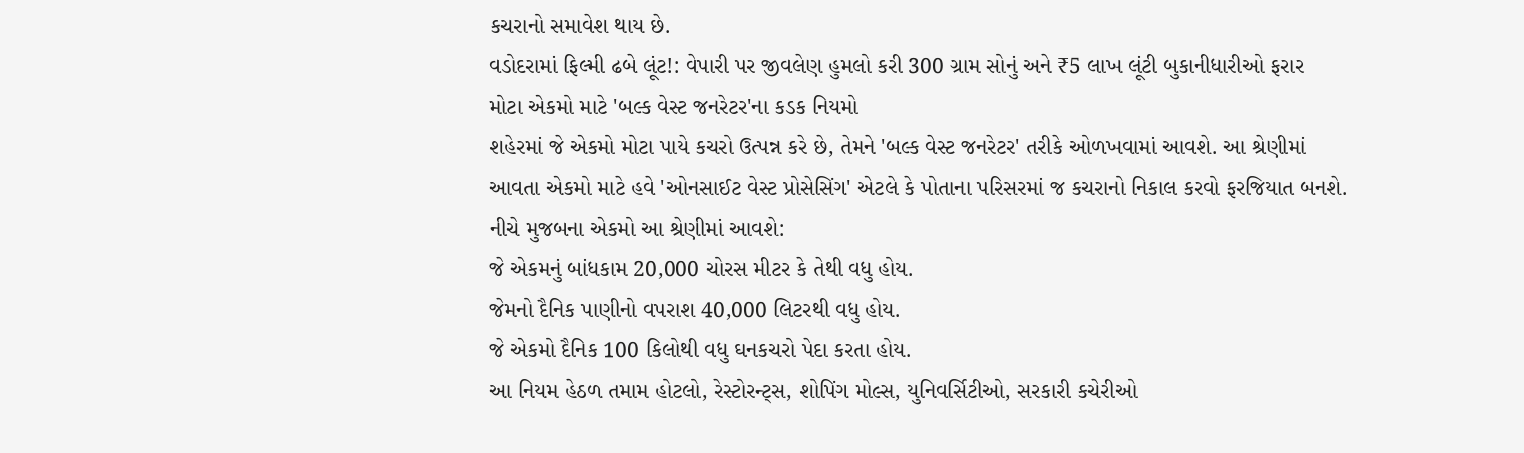કચરાનો સમાવેશ થાય છે.
વડોદરામાં ફિલ્મી ઢબે લૂંટ!: વેપારી પર જીવલેણ હુમલો કરી 300 ગ્રામ સોનું અને ₹5 લાખ લૂંટી બુકાનીધારીઓ ફરાર
મોટા એકમો માટે 'બલ્ક વેસ્ટ જનરેટર'ના કડક નિયમો
શહેરમાં જે એકમો મોટા પાયે કચરો ઉત્પન્ન કરે છે, તેમને 'બલ્ક વેસ્ટ જનરેટર' તરીકે ઓળખવામાં આવશે. આ શ્રેણીમાં આવતા એકમો માટે હવે 'ઓનસાઈટ વેસ્ટ પ્રોસેસિંગ' એટલે કે પોતાના પરિસરમાં જ કચરાનો નિકાલ કરવો ફરજિયાત બનશે. નીચે મુજબના એકમો આ શ્રેણીમાં આવશે:
જે એકમનું બાંધકામ 20,000 ચોરસ મીટર કે તેથી વધુ હોય.
જેમનો દૈનિક પાણીનો વપરાશ 40,000 લિટરથી વધુ હોય.
જે એકમો દૈનિક 100 કિલોથી વધુ ઘનકચરો પેદા કરતા હોય.
આ નિયમ હેઠળ તમામ હોટલો, રેસ્ટોરન્ટ્સ, શોપિંગ મોલ્સ, યુનિવર્સિટીઓ, સરકારી કચેરીઓ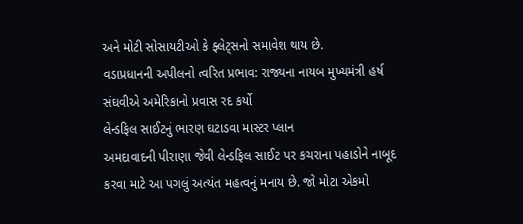અને મોટી સોસાયટીઓ કે ફ્લેટ્સનો સમાવેશ થાય છે.
વડાપ્રધાનની અપીલનો ત્વરિત પ્રભાવ: રાજ્યના નાયબ મુખ્યમંત્રી હર્ષ સંઘવીએ અમેરિકાનો પ્રવાસ રદ કર્યો
લેન્ડફિલ સાઈટનું ભારણ ઘટાડવા માસ્ટર પ્લાન
અમદાવાદની પીરાણા જેવી લેન્ડફિલ સાઈટ પર કચરાના પહાડોને નાબૂદ કરવા માટે આ પગલું અત્યંત મહત્વનું મનાય છે. જો મોટા એકમો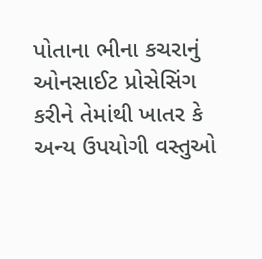પોતાના ભીના કચરાનું ઓનસાઈટ પ્રોસેસિંગ કરીને તેમાંથી ખાતર કે અન્ય ઉપયોગી વસ્તુઓ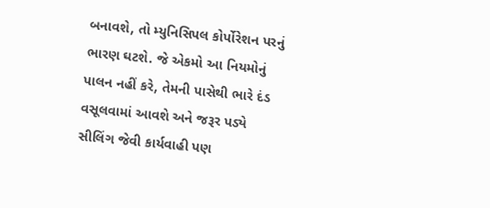બનાવશે, તો મ્યુનિસિપલ કોર્પોરેશન પરનું ભારણ ઘટશે. જે એકમો આ નિયમોનું પાલન નહીં કરે, તેમની પાસેથી ભારે દંડ વસૂલવામાં આવશે અને જરૂર પડ્યે સીલિંગ જેવી કાર્યવાહી પણ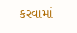કરવામાં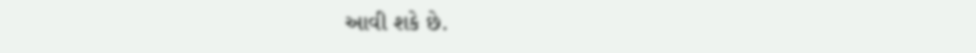આવી શકે છે.